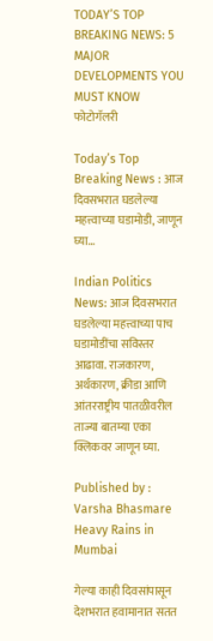TODAY’S TOP BREAKING NEWS: 5 MAJOR DEVELOPMENTS YOU MUST KNOW
फोटोगॅलरी

Today’s Top Breaking News : आज दिवसभरात घडलेल्या महत्त्वाच्या घडामोडी, जाणून घ्या…

Indian Politics News: आज दिवसभरात घडलेल्या महत्त्वाच्या पाच घडामोडींचा सविस्तर आढावा. राजकारण, अर्थकारण, क्रीडा आणि आंतरराष्ट्रीय पातळीवरील ताज्या बातम्या एका क्लिकवर जाणून घ्या.

Published by : Varsha Bhasmare
Heavy Rains in Mumbai

गेल्या काही दिवसांपासून देशभरात हवामानात सतत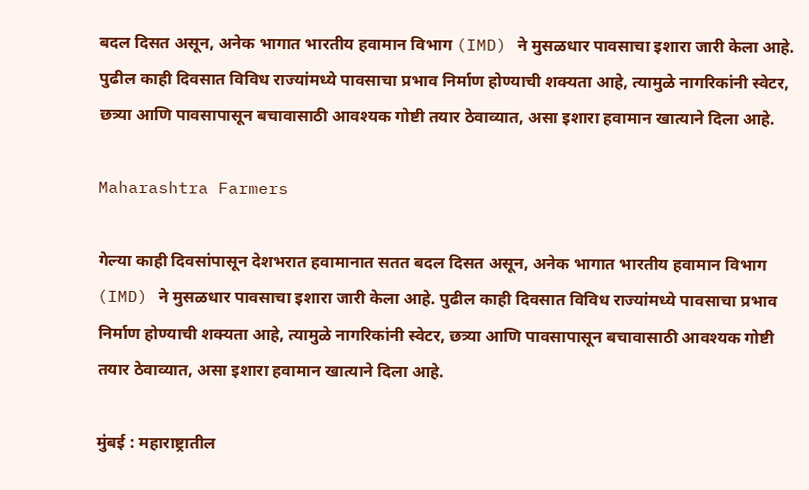बदल दिसत असून, अनेक भागात भारतीय हवामान विभाग (IMD) ने मुसळधार पावसाचा इशारा जारी केला आहे. पुढील काही दिवसात विविध राज्यांमध्ये पावसाचा प्रभाव निर्माण होण्याची शक्यता आहे, त्यामुळे नागरिकांनी स्वेटर, छत्र्या आणि पावसापासून बचावासाठी आवश्यक गोष्टी तयार ठेवाव्यात, असा इशारा हवामान खात्याने दिला आहे.

Maharashtra Farmers

गेल्या काही दिवसांपासून देशभरात हवामानात सतत बदल दिसत असून, अनेक भागात भारतीय हवामान विभाग (IMD) ने मुसळधार पावसाचा इशारा जारी केला आहे. पुढील काही दिवसात विविध राज्यांमध्ये पावसाचा प्रभाव निर्माण होण्याची शक्यता आहे, त्यामुळे नागरिकांनी स्वेटर, छत्र्या आणि पावसापासून बचावासाठी आवश्यक गोष्टी तयार ठेवाव्यात, असा इशारा हवामान खात्याने दिला आहे.

मुंबई : महाराष्ट्रातील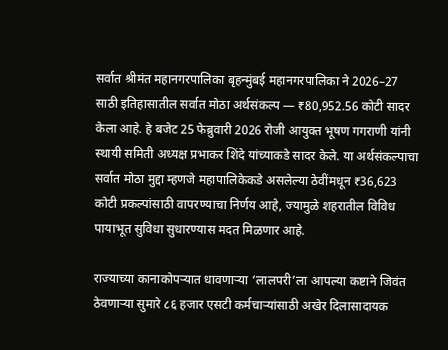सर्वात श्रीमंत महानगरपालिका बृहन्मुंबई महानगरपालिका ने 2026–27 साठी इतिहासातील सर्वात मोठा अर्थसंकल्प — ₹80,952.56 कोटी सादर केला आहे. हे बजेट 25 फेब्रुवारी 2026 रोजी आयुक्त भूषण गगराणी यांनी स्थायी समिती अध्यक्ष प्रभाकर शिंदे यांच्याकडे सादर केले. या अर्थसंकल्पाचा सर्वात मोठा मुद्दा म्हणजे महापालिकेकडे असलेल्या ठेवींमधून ₹36,623 कोटी प्रकल्पांसाठी वापरण्याचा निर्णय आहे, ज्यामुळे शहरातील विविध पायाभूत सुविधा सुधारण्यास मदत मिळणार आहे.

राज्याच्या कानाकोपऱ्यात धावणाऱ्या ‘लालपरी’ला आपल्या कष्टाने जिवंत ठेवणाऱ्या सुमारे ८६ हजार एसटी कर्मचाऱ्यांसाठी अखेर दिलासादायक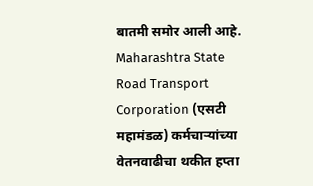बातमी समोर आली आहे. Maharashtra State Road Transport Corporation (एसटी महामंडळ) कर्मचाऱ्यांच्या वेतनवाढीचा थकीत हप्ता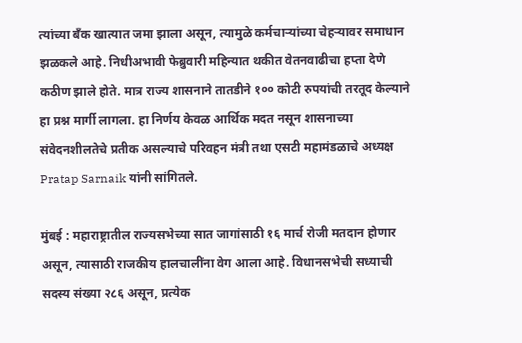त्यांच्या बँक खात्यात जमा झाला असून, त्यामुळे कर्मचाऱ्यांच्या चेहऱ्यावर समाधान झळकले आहे. निधीअभावी फेब्रुवारी महिन्यात थकीत वेतनवाढीचा हप्ता देणे कठीण झाले होते. मात्र राज्य शासनाने तातडीने १०० कोटी रुपयांची तरतूद केल्याने हा प्रश्न मार्गी लागला. हा निर्णय केवळ आर्थिक मदत नसून शासनाच्या संवेदनशीलतेचे प्रतीक असल्याचे परिवहन मंत्री तथा एसटी महामंडळाचे अध्यक्ष Pratap Sarnaik यांनी सांगितले.

मुंबई : महाराष्ट्रातील राज्यसभेच्या सात जागांसाठी १६ मार्च रोजी मतदान होणार असून, त्यासाठी राजकीय हालचालींना वेग आला आहे. विधानसभेची सध्याची सदस्य संख्या २८६ असून, प्रत्येक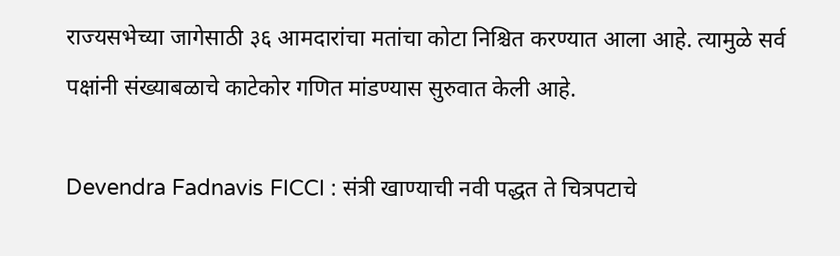राज्यसभेच्या जागेसाठी ३६ आमदारांचा मतांचा कोटा निश्चित करण्यात आला आहे. त्यामुळे सर्व पक्षांनी संख्याबळाचे काटेकोर गणित मांडण्यास सुरुवात केली आहे.

Devendra Fadnavis FICCI : संत्री खाण्याची नवी पद्धत ते चित्रपटाचे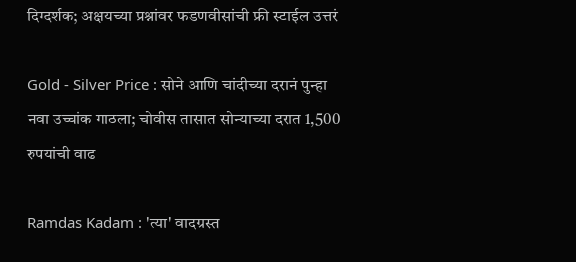दिग्दर्शक; अक्षयच्या प्रश्नांवर फडणवीसांची फ्री स्टाईल उत्तरं

Gold - Silver Price : सोने आणि चांदीच्या दरानं पुन्हा नवा उच्चांक गाठला; चोवीस तासात सोन्याच्या दरात 1,500 रुपयांची वाढ

Ramdas Kadam : 'त्या' वादग्रस्त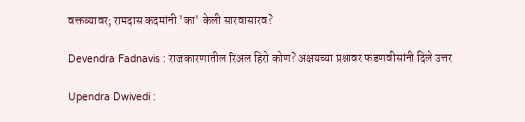वक्तव्यावर; रामदास कदमांनी 'का' केली सारवासारव?

Devendra Fadnavis : राजकारणातील रिअल हिरो कोण? अक्षयच्या प्रश्नावर फडणवीसांनी दिले उत्तर

Upendra Dwivedi :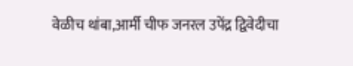वेळीच थांबा,आर्मी चीफ जनरल उपेंद्र द्विवेदीचा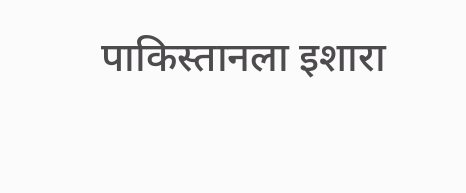पाकिस्तानला इशारा